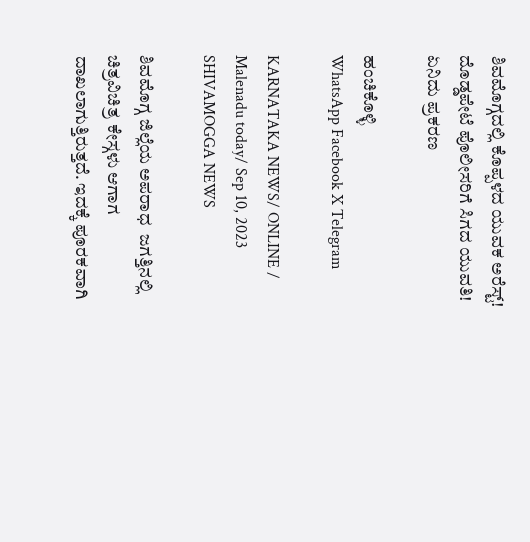ಶಿವಮೊಗ್ಗದಲ್ಲಿ ಕೊಪ್ಪಳದ ಯುವಕ ಅರೆಸ್ಟ್! ದೊಡ್ಡಪೇಟೆ ಪೊಲೀಸರಿಗೆ ಸಿಗದ ಯುವತಿ! ಏನಿದು ಪ್ರಕರಣ

ಹಂಚಿಕೊಳ್ಳಿ
WhatsApp Facebook X Telegram

KARNATAKA NEWS/ ONLINE / Malenadu today/ Sep 10, 2023 SHIVAMOGGA NEWS

ಶಿವಮೊಗ್ಗ ಜಿಲ್ಲೆಯ ಅಪರಾಧ  ಜಗತ್ತಿನಲ್ಲಿ ಚಿತ್ರವಿಚಿತ್ರ ಕೇಸ್ಗಳು ಆಗಾಗ ದಾಖಲಾಗುತ್ತಿರುತ್ತದೆ. ಇದಕ್ಕೆ ಪೂರಕವಾಗಿ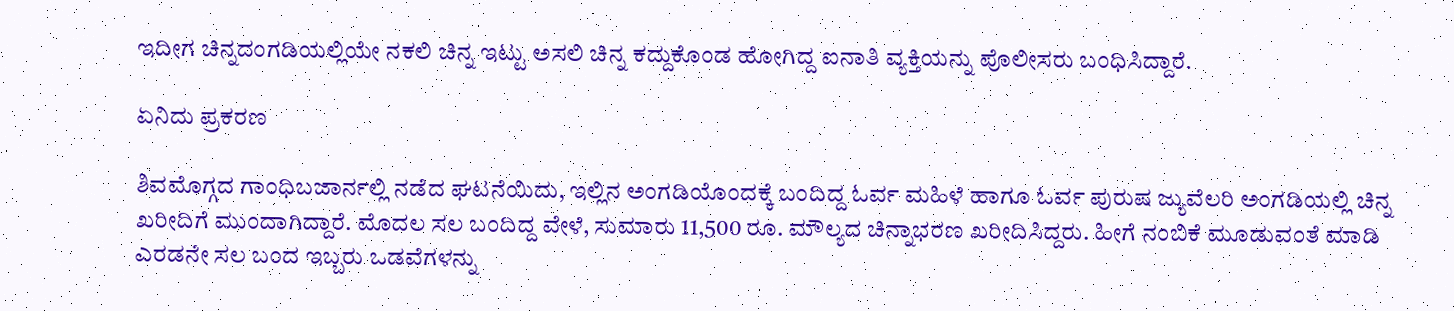ಇದೀಗ ಚಿನ್ನದಂಗಡಿಯಲ್ಲಿಯೇ ನಕಲಿ ಚಿನ್ನ ಇಟ್ಟು ಅಸಲಿ ಚಿನ್ನ ಕದ್ದುಕೊಂಡ ಹೋಗಿದ್ದ ಐನಾತಿ ವ್ಯಕ್ತಿಯನ್ನು ಪೊಲೀಸರು ಬಂಧಿಸಿದ್ದಾರೆ.

ಏನಿದು ಪ್ರಕರಣ

ಶಿವಮೊಗ್ಗದ ಗಾಂಧಿಬಜಾರ್ನಲ್ಲಿ ನಡೆದ ಘಟನೆಯಿದು, ಇಲ್ಲಿನ ಅಂಗಡಿಯೊಂದಕ್ಕೆ ಬಂದಿದ್ದ ಓರ್ವ ಮಹಿಳೆ ಹಾಗೂ ಓರ್ವ ಪುರುಷ ಜ್ಯುವೆಲರಿ ಅಂಗಡಿಯಲ್ಲಿ ಚಿನ್ನ ಖರೀದಿಗೆ ಮುಂದಾಗಿದ್ದಾರೆ. ಮೊದಲ ಸಲ ಬಂದಿದ್ದ ವೇಳೆ, ಸುಮಾರು 11,500 ರೂ. ಮೌಲ್ಯದ ಚಿನ್ನಾಭರಣ ಖರೀದಿಸಿದ್ದರು. ಹೀಗೆ ನಂಬಿಕೆ ಮೂಡುವಂತೆ ಮಾಡಿ ಎರಡನೇ ಸಲ ಬಂದ ಇಬ್ಬರು ಒಡವೆಗಳನ್ನು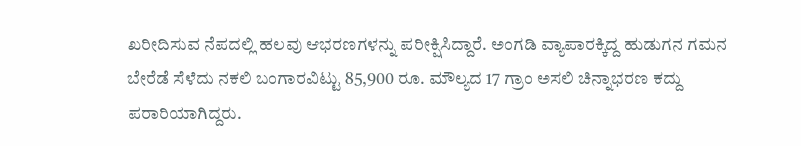ಖರೀದಿಸುವ ನೆಪದಲ್ಲಿ ಹಲವು ಆಭರಣಗಳನ್ನು ಪರೀಕ್ಷಿಸಿದ್ದಾರೆ. ಅಂಗಡಿ ವ್ಯಾಪಾರಕ್ಕಿದ್ದ ಹುಡುಗನ ಗಮನ ಬೇರೆಡೆ ಸೆಳೆದು ನಕಲಿ ಬಂಗಾರವಿಟ್ಟು 85,900 ರೂ. ಮೌಲ್ಯದ 17 ಗ್ರಾಂ ಅಸಲಿ ಚಿನ್ನಾಭರಣ ಕದ್ದು ಪರಾರಿಯಾಗಿದ್ದರು.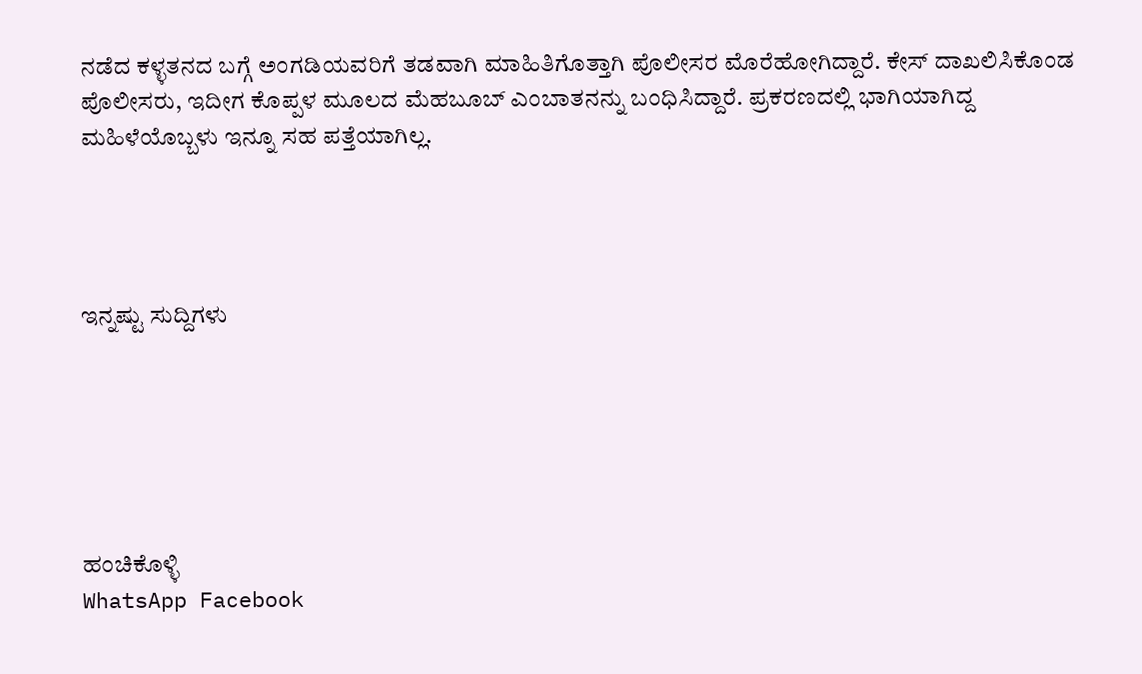ನಡೆದ ಕಳ್ಳತನದ ಬಗ್ಗೆ ಅಂಗಡಿಯವರಿಗೆ ತಡವಾಗಿ ಮಾಹಿತಿಗೊತ್ತಾಗಿ ಪೊಲೀಸರ ಮೊರೆಹೋಗಿದ್ದಾರೆ. ಕೇಸ್ ದಾಖಲಿಸಿಕೊಂಡ ಪೊಲೀಸರು, ಇದೀಗ ಕೊಪ್ಪಳ ಮೂಲದ ಮೆಹಬೂಬ್ ಎಂಬಾತನನ್ನು ಬಂಧಿಸಿದ್ದಾರೆ. ಪ್ರಕರಣದಲ್ಲಿ ಭಾಗಿಯಾಗಿದ್ದ ಮಹಿಳೆಯೊಬ್ಬಳು ಇನ್ನೂ ಸಹ ಪತ್ತೆಯಾಗಿಲ್ಲ.




ಇನ್ನಷ್ಟು ಸುದ್ದಿಗಳು






ಹಂಚಿಕೊಳ್ಳಿ
WhatsApp Facebook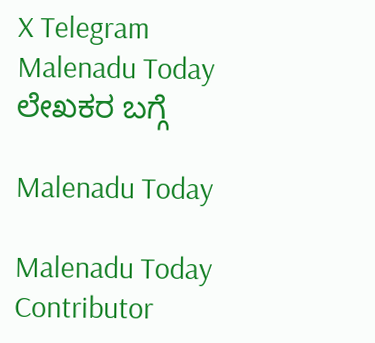X Telegram
Malenadu Today
ಲೇಖಕರ ಬಗ್ಗೆ

Malenadu Today

Malenadu Today Contributor